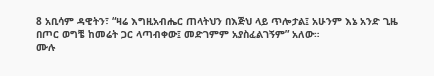8 አቢሳም ዳዊትን፣ “ዛሬ እግዚአብሔር ጠላትህን በእጅህ ላይ ጥሎታል፤ አሁንም እኔ አንድ ጊዜ በጦር ወግቼ ከመሬት ጋር ላጣብቀው፤ መድገምም አያስፈልገኝም” አለው።
ሙሉ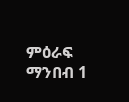ምዕራፍ ማንበብ 1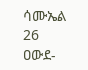ሳሙኤል 26
ዐውደ-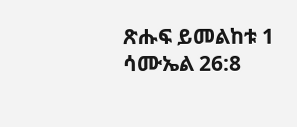ጽሑፍ ይመልከቱ 1 ሳሙኤል 26:8